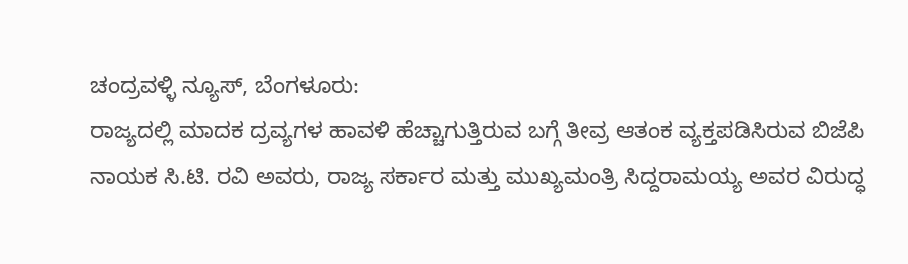ಚಂದ್ರವಳ್ಳಿ ನ್ಯೂಸ್, ಬೆಂಗಳೂರು:
ರಾಜ್ಯದಲ್ಲಿ ಮಾದಕ ದ್ರವ್ಯಗಳ ಹಾವಳಿ ಹೆಚ್ಚಾಗುತ್ತಿರುವ ಬಗ್ಗೆ ತೀವ್ರ ಆತಂಕ ವ್ಯಕ್ತಪಡಿಸಿರುವ ಬಿಜೆಪಿ ನಾಯಕ ಸಿ.ಟಿ. ರವಿ ಅವರು, ರಾಜ್ಯ ಸರ್ಕಾರ ಮತ್ತು ಮುಖ್ಯಮಂತ್ರಿ ಸಿದ್ದರಾಮಯ್ಯ ಅವರ ವಿರುದ್ಧ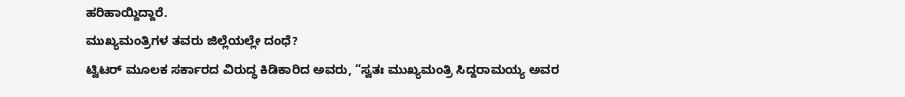ಹರಿಹಾಯ್ದಿದ್ದಾರೆ.
ಮುಖ್ಯಮಂತ್ರಿಗಳ ತವರು ಜಿಲ್ಲೆಯಲ್ಲೇ ದಂಧೆ?
ಟ್ವಿಟರ್ ಮೂಲಕ ಸರ್ಕಾರದ ವಿರುದ್ಧ ಕಿಡಿಕಾರಿದ ಅವರು, “ಸ್ವತಃ ಮುಖ್ಯಮಂತ್ರಿ ಸಿದ್ದರಾಮಯ್ಯ ಅವರ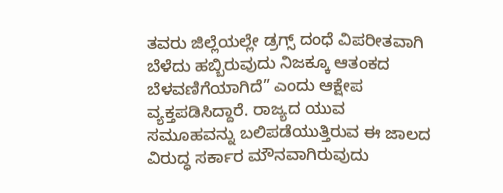ತವರು ಜಿಲ್ಲೆಯಲ್ಲೇ ಡ್ರಗ್ಸ್ ದಂಧೆ ವಿಪರೀತವಾಗಿ ಬೆಳೆದು ಹಬ್ಬಿರುವುದು ನಿಜಕ್ಕೂ ಆತಂಕದ ಬೆಳವಣಿಗೆಯಾಗಿದೆ” ಎಂದು ಆಕ್ಷೇಪ ವ್ಯಕ್ತಪಡಿಸಿದ್ದಾರೆ. ರಾಜ್ಯದ ಯುವ ಸಮೂಹವನ್ನು ಬಲಿಪಡೆಯುತ್ತಿರುವ ಈ ಜಾಲದ ವಿರುದ್ಧ ಸರ್ಕಾರ ಮೌನವಾಗಿರುವುದು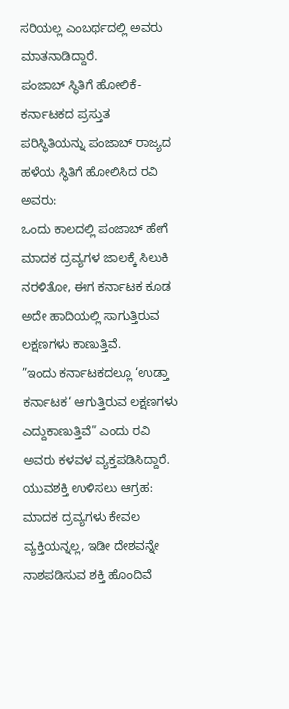ಸರಿಯಲ್ಲ ಎಂಬರ್ಥದಲ್ಲಿ ಅವರು ಮಾತನಾಡಿದ್ದಾರೆ.
ಪಂಜಾಬ್ ಸ್ಥಿತಿಗೆ ಹೋಲಿಕೆ-
ಕರ್ನಾಟಕದ ಪ್ರಸ್ತುತ ಪರಿಸ್ಥಿತಿಯನ್ನು ಪಂಜಾಬ್ ರಾಜ್ಯದ ಹಳೆಯ ಸ್ಥಿತಿಗೆ ಹೋಲಿಸಿದ ರವಿ ಅವರು:
ಒಂದು ಕಾಲದಲ್ಲಿ ಪಂಜಾಬ್ ಹೇಗೆ ಮಾದಕ ದ್ರವ್ಯಗಳ ಜಾಲಕ್ಕೆ ಸಿಲುಕಿ ನರಳಿತೋ, ಈಗ ಕರ್ನಾಟಕ ಕೂಡ ಅದೇ ಹಾದಿಯಲ್ಲಿ ಸಾಗುತ್ತಿರುವ ಲಕ್ಷಣಗಳು ಕಾಣುತ್ತಿವೆ.
”ಇಂದು ಕರ್ನಾಟಕದಲ್ಲೂ ‘ಉಡ್ತಾ ಕರ್ನಾಟಕ‘ ಆಗುತ್ತಿರುವ ಲಕ್ಷಣಗಳು ಎದ್ದುಕಾಣುತ್ತಿವೆ” ಎಂದು ರವಿ ಅವರು ಕಳವಳ ವ್ಯಕ್ತಪಡಿಸಿದ್ದಾರೆ.
ಯುವಶಕ್ತಿ ಉಳಿಸಲು ಆಗ್ರಹ:
ಮಾದಕ ದ್ರವ್ಯಗಳು ಕೇವಲ ವ್ಯಕ್ತಿಯನ್ನಲ್ಲ, ಇಡೀ ದೇಶವನ್ನೇ ನಾಶಪಡಿಸುವ ಶಕ್ತಿ ಹೊಂದಿವೆ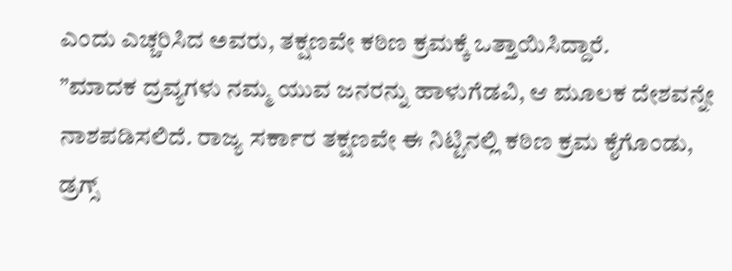ಎಂದು ಎಚ್ಚರಿಸಿದ ಅವರು, ತಕ್ಷಣವೇ ಕಠಿಣ ಕ್ರಮಕ್ಕೆ ಒತ್ತಾಯಿಸಿದ್ದಾರೆ.
”ಮಾದಕ ದ್ರವ್ಯಗಳು ನಮ್ಮ ಯುವ ಜನರನ್ನು ಹಾಳುಗೆಡವಿ, ಆ ಮೂಲಕ ದೇಶವನ್ನೇ ನಾಶಪಡಿಸಲಿದೆ. ರಾಜ್ಯ ಸರ್ಕಾರ ತಕ್ಷಣವೇ ಈ ನಿಟ್ಟಿನಲ್ಲಿ ಕಠಿಣ ಕ್ರಮ ಕೈಗೊಂಡು, ಡ್ರಗ್ಸ್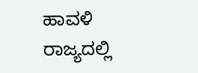ಹಾವಳಿ ರಾಜ್ಯದಲ್ಲಿ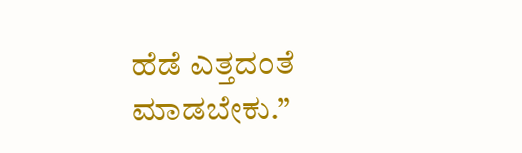ಹೆಡೆ ಎತ್ತದಂತೆ ಮಾಡಬೇಕು.”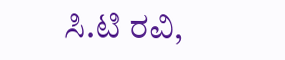ಸಿ.ಟಿ ರವಿ,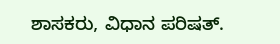ಶಾಸಕರು, ವಿಧಾನ ಪರಿಷತ್.